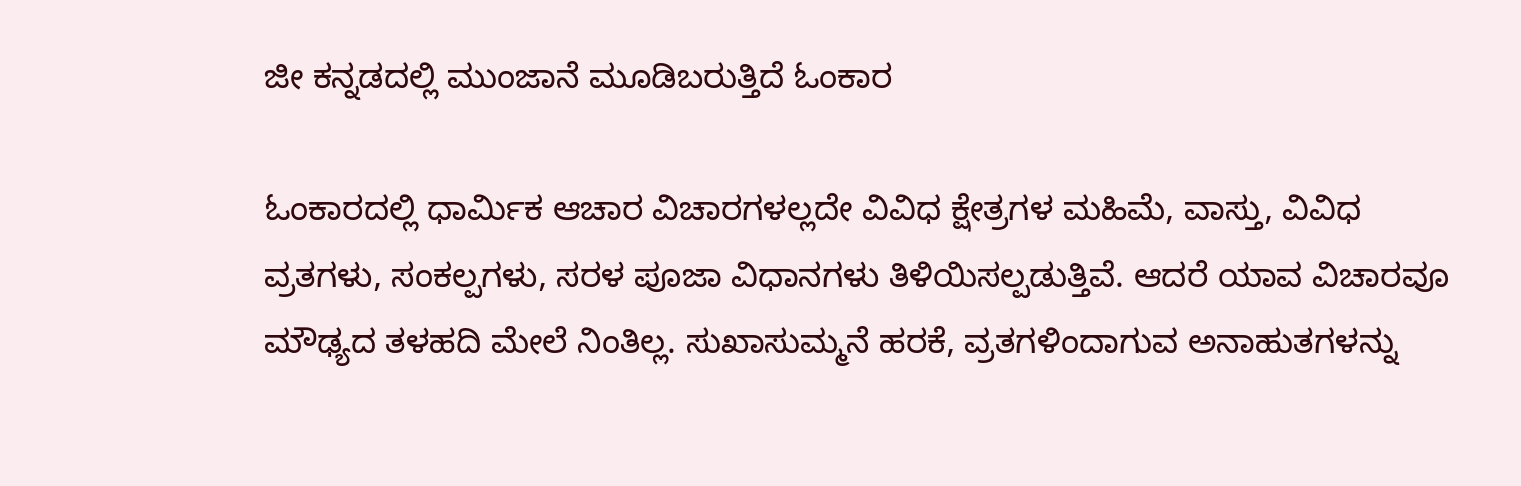ಜೀ ಕನ್ನಡದಲ್ಲಿ ಮುಂಜಾನೆ ಮೂಡಿಬರುತ್ತಿದೆ ಓಂಕಾರ

ಓಂಕಾರದಲ್ಲಿ ಧಾರ್ಮಿಕ ಆಚಾರ ವಿಚಾರಗಳಲ್ಲದೇ ವಿವಿಧ ಕ್ಷೇತ್ರಗಳ ಮಹಿಮೆ, ವಾಸ್ತು, ವಿವಿಧ ವ್ರತಗಳು, ಸಂಕಲ್ಪಗಳು, ಸರಳ ಪೂಜಾ ವಿಧಾನಗಳು ತಿಳಿಯಿಸಲ್ಪಡುತ್ತಿವೆ. ಆದರೆ ಯಾವ ವಿಚಾರವೂ ಮೌಢ್ಯದ ತಳಹದಿ ಮೇಲೆ ನಿಂತಿಲ್ಲ. ಸುಖಾಸುಮ್ಮನೆ ಹರಕೆ, ವ್ರತಗಳಿಂದಾಗುವ ಅನಾಹುತಗಳನ್ನು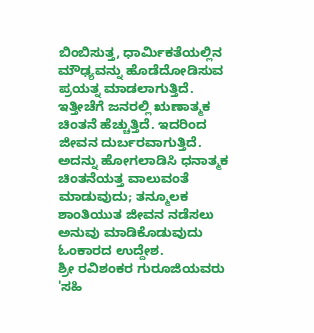ಬಿಂಬಿಸುತ್ತ, ಧಾರ್ಮಿಕತೆಯಲ್ಲಿನ ಮೌಢ್ಯವನ್ನು ಹೊಡೆದೋಡಿಸುವ ಪ್ರಯತ್ನ ಮಾಡಲಾಗುತ್ತಿದೆ.
ಇತ್ತೀಚೆಗೆ ಜನರಲ್ಲಿ ಋಣಾತ್ಮಕ ಚಿಂತನೆ ಹೆಚ್ಚುತ್ತಿದೆ. ಇದರಿಂದ ಜೀವನ ದುರ್ಬರವಾಗುತ್ತಿದೆ. ಅದನ್ನು ಹೋಗಲಾಡಿಸಿ ಧನಾತ್ಮಕ ಚಿಂತನೆಯತ್ತ ವಾಲುವಂತೆ ಮಾಡುವುದು; ತನ್ಮೂಲಕ ಶಾಂತಿಯುತ ಜೀವನ ನಡೆಸಲು ಅನುವು ಮಾಡಿಕೊಡುವುದು ಓಂಕಾರದ ಉದ್ದೇಶ.
ಶ್ರೀ ರವಿಶಂಕರ ಗುರೂಜಿಯವರು 'ಸಹಿ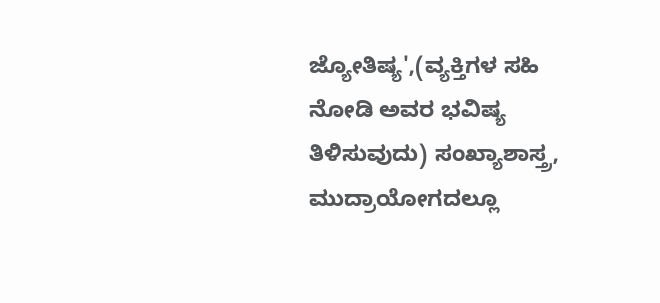ಜ್ಯೋತಿಷ್ಯ',(ವ್ಯಕ್ತಿಗಳ ಸಹಿ ನೋಡಿ ಅವರ ಭವಿಷ್ಯ ತಿಳಿಸುವುದು) ಸಂಖ್ಯಾಶಾಸ್ತ್ರ, ಮುದ್ರಾಯೋಗದಲ್ಲೂ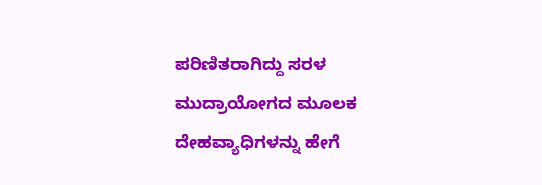ಪರಿಣಿತರಾಗಿದ್ದು ಸರಳ ಮುದ್ರಾಯೋಗದ ಮೂಲಕ ದೇಹವ್ಯಾಧಿಗಳನ್ನು ಹೇಗೆ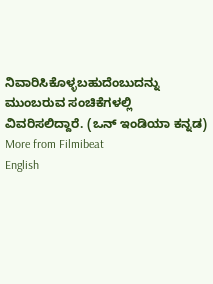ನಿವಾರಿಸಿಕೊಳ್ಳಬಹುದೆಂಬುದನ್ನು ಮುಂಬರುವ ಸಂಚಿಕೆಗಳಲ್ಲಿ ವಿವರಿಸಲಿದ್ದಾರೆ. (ಒನ್ ಇಂಡಿಯಾ ಕನ್ನಡ)
More from Filmibeat
English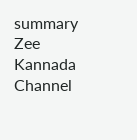summary
Zee Kannada Channel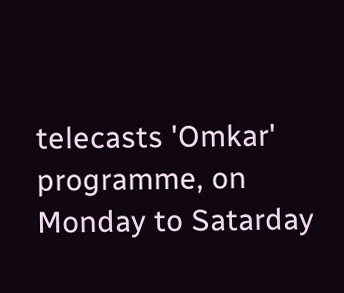telecasts 'Omkar' programme, on Monday to Satarday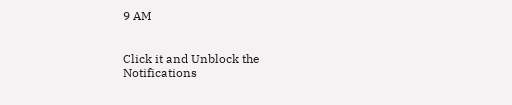9 AM


Click it and Unblock the Notifications